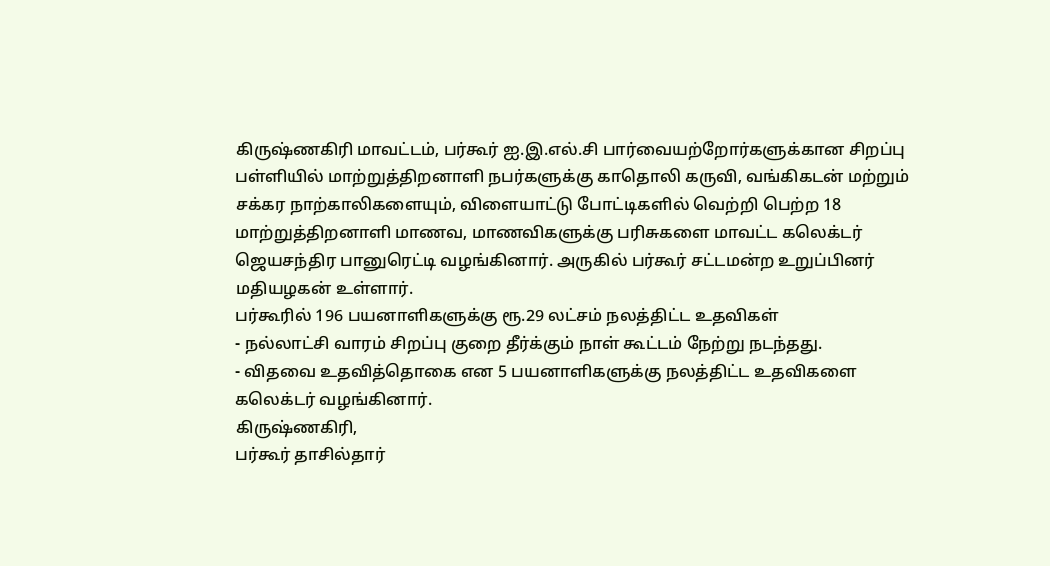கிருஷ்ணகிரி மாவட்டம், பர்கூர் ஐ.இ.எல்.சி பார்வையற்றோர்களுக்கான சிறப்பு பள்ளியில் மாற்றுத்திறனாளி நபர்களுக்கு காதொலி கருவி, வங்கிகடன் மற்றும் சக்கர நாற்காலிகளையும், விளையாட்டு போட்டிகளில் வெற்றி பெற்ற 18 மாற்றுத்திறனாளி மாணவ, மாணவிகளுக்கு பரிசுகளை மாவட்ட கலெக்டர் ஜெயசந்திர பானுரெட்டி வழங்கினார். அருகில் பர்கூர் சட்டமன்ற உறுப்பினர் மதியழகன் உள்ளார்.
பர்கூரில் 196 பயனாளிகளுக்கு ரூ.29 லட்சம் நலத்திட்ட உதவிகள்
- நல்லாட்சி வாரம் சிறப்பு குறை தீர்க்கும் நாள் கூட்டம் நேற்று நடந்தது.
- விதவை உதவித்தொகை என 5 பயனாளிகளுக்கு நலத்திட்ட உதவிகளை கலெக்டர் வழங்கினார்.
கிருஷ்ணகிரி,
பர்கூர் தாசில்தார்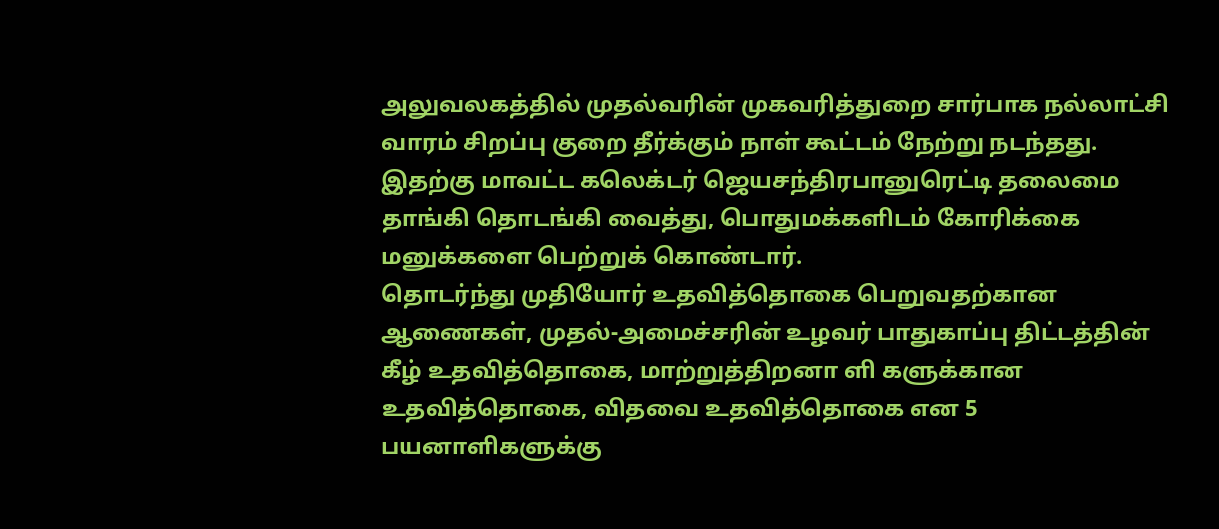அலுவலகத்தில் முதல்வரின் முகவரித்துறை சார்பாக நல்லாட்சி வாரம் சிறப்பு குறை தீர்க்கும் நாள் கூட்டம் நேற்று நடந்தது.
இதற்கு மாவட்ட கலெக்டர் ஜெயசந்திரபானுரெட்டி தலைமை தாங்கி தொடங்கி வைத்து, பொதுமக்களிடம் கோரிக்கை மனுக்களை பெற்றுக் கொண்டார்.
தொடர்ந்து முதியோர் உதவித்தொகை பெறுவதற்கான ஆணைகள், முதல்-அமைச்சரின் உழவர் பாதுகாப்பு திட்டத்தின் கீழ் உதவித்தொகை, மாற்றுத்திறனா ளி களுக்கான உதவித்தொகை, விதவை உதவித்தொகை என 5 பயனாளிகளுக்கு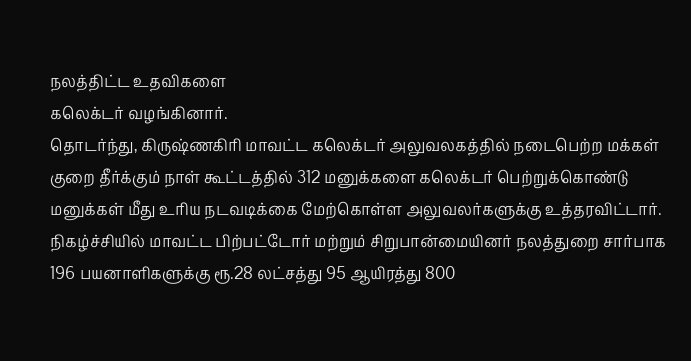நலத்திட்ட உதவிகளை
கலெக்டர் வழங்கினார்.
தொடர்ந்து, கிருஷ்ணகிரி மாவட்ட கலெக்டர் அலுவலகத்தில் நடைபெற்ற மக்கள் குறை தீர்க்கும் நாள் கூட்டத்தில் 312 மனுக்களை கலெக்டர் பெற்றுக்கொண்டு மனுக்கள் மீது உரிய நடவடிக்கை மேற்கொள்ள அலுவலர்களுக்கு உத்தரவிட்டார்.
நிகழ்ச்சியில் மாவட்ட பிற்பட்டோர் மற்றும் சிறுபான்மையினர் நலத்துறை சார்பாக 196 பயனாளிகளுக்கு ரூ.28 லட்சத்து 95 ஆயிரத்து 800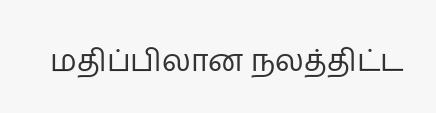மதிப்பிலான நலத்திட்ட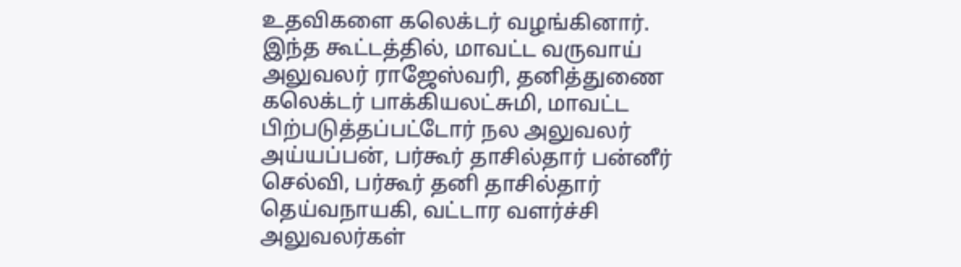உதவிகளை கலெக்டர் வழங்கினார்.
இந்த கூட்டத்தில், மாவட்ட வருவாய் அலுவலர் ராஜேஸ்வரி, தனித்துணை கலெக்டர் பாக்கியலட்சுமி, மாவட்ட பிற்படுத்தப்பட்டோர் நல அலுவலர் அய்யப்பன், பர்கூர் தாசில்தார் பன்னீர் செல்வி, பர்கூர் தனி தாசில்தார் தெய்வநாயகி, வட்டார வளர்ச்சி அலுவலர்கள்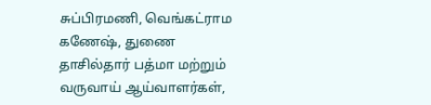சுப்பிரமணி, வெங்கட்ராம கணேஷ், துணை தாசில்தார் பத்மா மற்றும் வருவாய் ஆய்வாளர்கள்,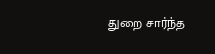துறை சார்ந்த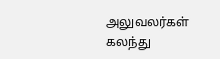அலுவலர்கள் கலந்து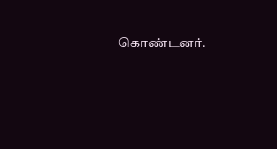கொண்டனர்.